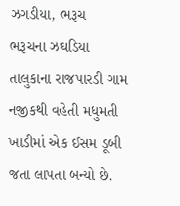ઝગડીયા, ભરૂચ
ભરૂચના ઝઘડિયા તાલુકાના રાજપારડી ગામ નજીકથી વહેતી મધુમતી ખાડીમાં એક ઈસમ ડૂબી જતા લાપતા બન્યો છે.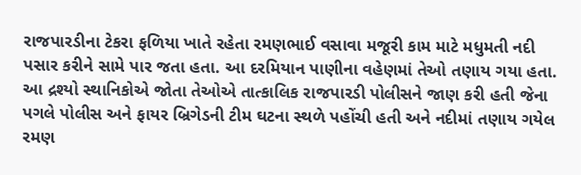રાજપારડીના ટેકરા ફળિયા ખાતે રહેતા રમણભાઈ વસાવા મજૂરી કામ માટે મધુમતી નદી પસાર કરીને સામે પાર જતા હતા. આ દરમિયાન પાણીના વહેણમાં તેઓ તણાય ગયા હતા. આ દ્રશ્યો સ્થાનિકોએ જોતા તેઓએ તાત્કાલિક રાજપારડી પોલીસને જાણ કરી હતી જેના પગલે પોલીસ અને ફાયર બ્રિગેડની ટીમ ઘટના સ્થળે પહોંચી હતી અને નદીમાં તણાય ગયેલ રમણ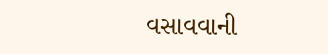વસાવવાની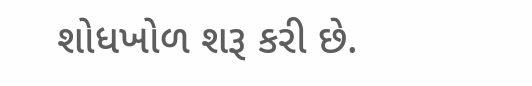શોધખોળ શરૂ કરી છે.